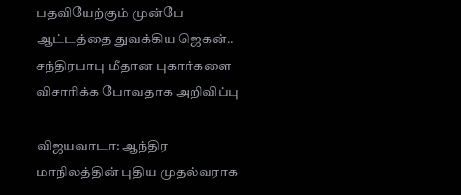பதவியேற்கும் முன்பே ஆட்டத்தை துவக்கிய ஜெகன்.. சந்திரபாபு மீதான புகார்களை விசாரிக்க போவதாக அறிவிப்பு

விஜயவாடா: ஆந்திர மாநிலத்தின் புதிய முதல்வராக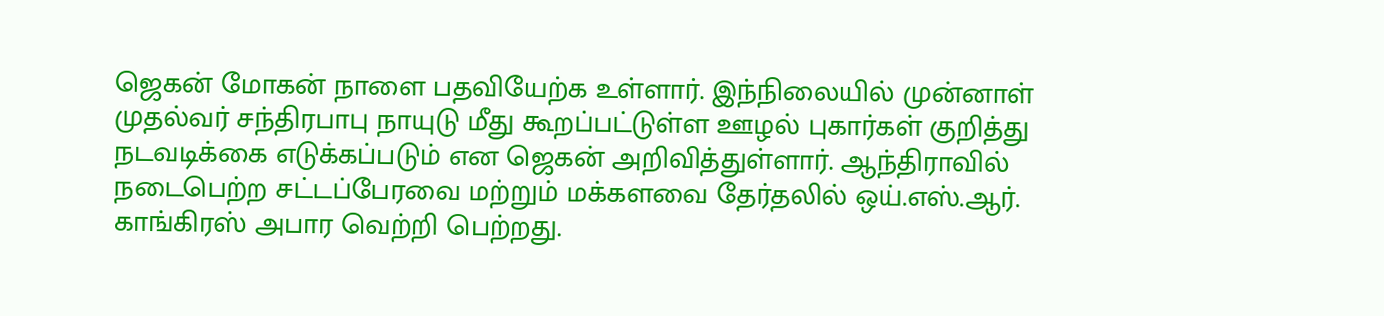ஜெகன் மோகன் நாளை பதவியேற்க உள்ளார். இந்நிலையில் முன்னாள் முதல்வர் சந்திரபாபு நாயுடு மீது கூறப்பட்டுள்ள ஊழல் புகார்கள் குறித்து நடவடிக்கை எடுக்கப்படும் என ஜெகன் அறிவித்துள்ளார். ஆந்திராவில் நடைபெற்ற சட்டப்பேரவை மற்றும் மக்களவை தேர்தலில் ஒய்.எஸ்.ஆர். காங்கிரஸ் அபார வெற்றி பெற்றது.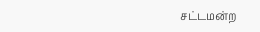சட்டமன்ற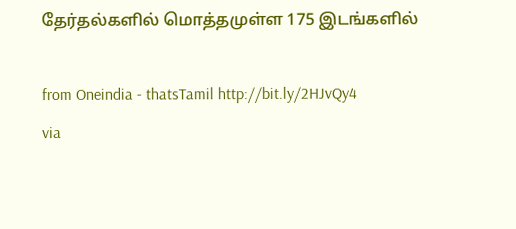தேர்தல்களில் மொத்தமுள்ள 175 இடங்களில்

from Oneindia - thatsTamil http://bit.ly/2HJvQy4
via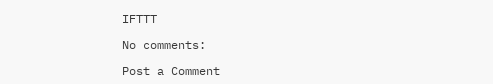IFTTT

No comments:

Post a Comment